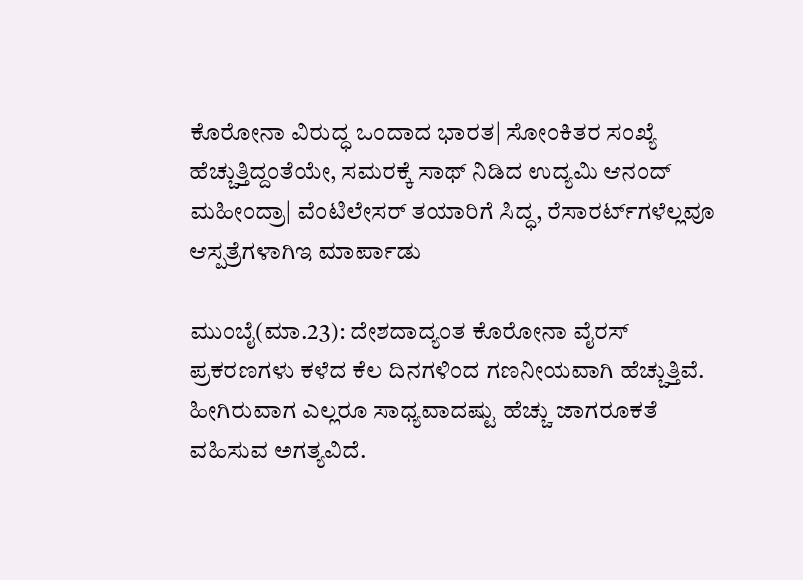ಕೊರೋನಾ ವಿರುದ್ಧ ಒಂದಾದ ಭಾರತ| ಸೋಂಕಿತರ ಸಂಖ್ಯೆ ಹೆಚ್ಚುತ್ತಿದ್ದಂತೆಯೇ, ಸಮರಕ್ಕೆ ಸಾಥ್ ನಿಡಿದ ಉದ್ಯಮಿ ಆನಂದ್ ಮಹೀಂದ್ರಾ| ವೆಂಟಿಲೇಸರ್ ತಯಾರಿಗೆ ಸಿದ್ಧ, ರೆಸಾರರ್ಟ್‌ಗಳೆಲ್ಲವೂ ಆಸ್ಪತ್ರೆಗಳಾಗಿಇ ಮಾರ್ಪಾಡು

ಮುಂಬೈ(ಮಾ.23): ದೇಶದಾದ್ಯಂತ ಕೊರೋನಾ ವೈರಸ್ ಪ್ರಕರಣಗಳು ಕಳೆದ ಕೆಲ ದಿನಗಳಿಂದ ಗಣನೀಯವಾಗಿ ಹೆಚ್ಚುತ್ತಿವೆ. ಹೀಗಿರುವಾಗ ಎಲ್ಲರೂ ಸಾಧ್ಯವಾದಷ್ಟು ಹೆಚ್ಚು ಜಾಗರೂಕತೆ ವಹಿಸುವ ಅಗತ್ಯವಿದೆ.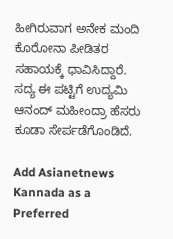ಹೀಗಿರುವಾಗ ಅನೇಕ ಮಂದಿ ಕೊರೋನಾ ಪೀಡಿತರ ಸಹಾಯಕ್ಕೆ ಧಾವಿಸಿದ್ದಾರೆ. ಸದ್ಯ ಈ ಪಟ್ಟಿಗೆ ಉದ್ಯಮಿ ಆನಂದ್ ಮಹೀಂದ್ರಾ ಹೆಸರು ಕೂಡಾ ಸೇರ್ಪಡೆಗೊಂಡಿದೆ.

Add Asianetnews Kannada as a Preferred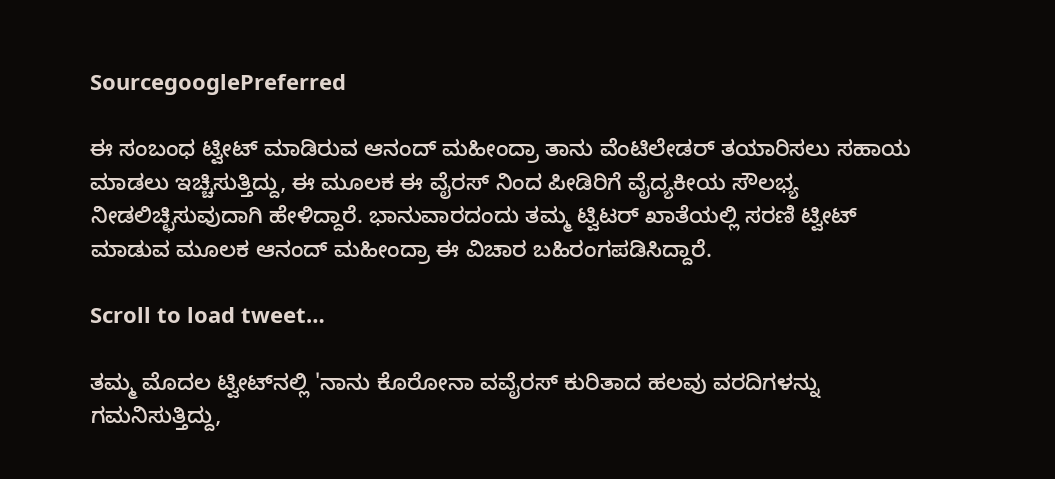SourcegooglePreferred

ಈ ಸಂಬಂಧ ಟ್ವೀಟ್ ಮಾಡಿರುವ ಆನಂದ್ ಮಹೀಂದ್ರಾ ತಾನು ವೆಂಟಿಲೇಡರ್ ತಯಾರಿಸಲು ಸಹಾಯ ಮಾಡಲು ಇಚ್ಚಿಸುತ್ತಿದ್ದು, ಈ ಮೂಲಕ ಈ ವೈರಸ್ ನಿಂದ ಪೀಡಿರಿಗೆ ವೈದ್ಯಕೀಯ ಸೌಲಭ್ಯ ನೀಡಲಿಚ್ಛಿಸುವುದಾಗಿ ಹೇಳಿದ್ದಾರೆ. ಭಾನುವಾರದಂದು ತಮ್ಮ ಟ್ವಿಟರ್ ಖಾತೆಯಲ್ಲಿ ಸರಣಿ ಟ್ವೀಟ್ ಮಾಡುವ ಮೂಲಕ ಆನಂದ್ ಮಹೀಂದ್ರಾ ಈ ವಿಚಾರ ಬಹಿರಂಗಪಡಿಸಿದ್ದಾರೆ.

Scroll to load tweet…

ತಮ್ಮ ಮೊದಲ ಟ್ವೀಟ್‌ನಲ್ಲಿ 'ನಾನು ಕೊರೋನಾ ವವೈರಸ್ ಕುರಿತಾದ ಹಲವು ವರದಿಗಳನ್ನು ಗಮನಿಸುತ್ತಿದ್ದು,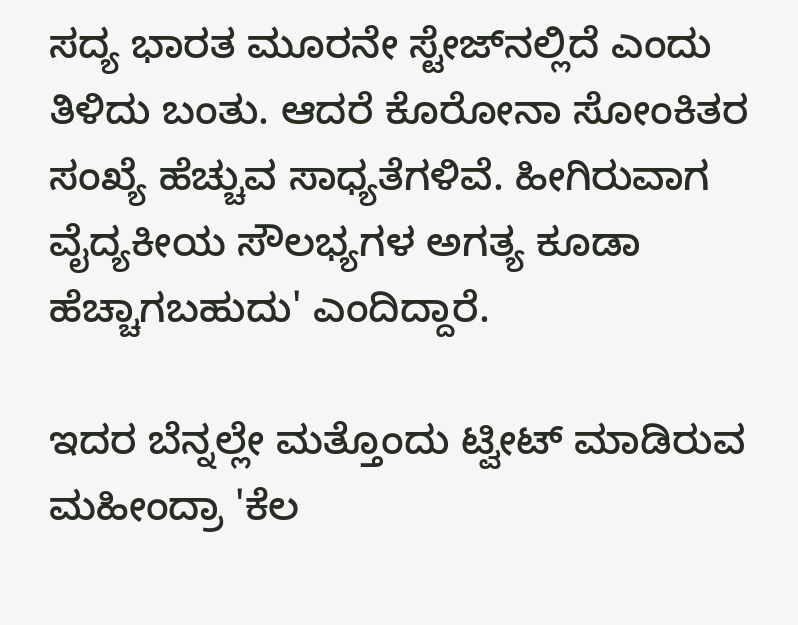ಸದ್ಯ ಭಾರತ ಮೂರನೇ ಸ್ಟೇಜ್‌ನಲ್ಲಿದೆ ಎಂದು ತಿಳಿದು ಬಂತು. ಆದರೆ ಕೊರೋನಾ ಸೋಂಕಿತರ ಸಂಖ್ಯೆ ಹೆಚ್ಚುವ ಸಾಧ್ಯತೆಗಳಿವೆ. ಹೀಗಿರುವಾಗ ವೈದ್ಯಕೀಯ ಸೌಲಭ್ಯಗಳ ಅಗತ್ಯ ಕೂಡಾ ಹೆಚ್ಚಾಗಬಹುದು' ಎಂದಿದ್ದಾರೆ.

ಇದರ ಬೆನ್ನಲ್ಲೇ ಮತ್ತೊಂದು ಟ್ವೀಟ್ ಮಾಡಿರುವ ಮಹೀಂದ್ರಾ 'ಕೆಲ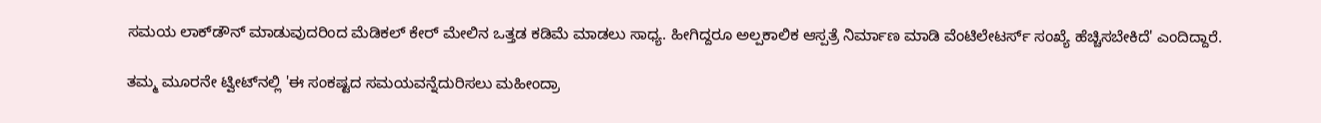ಸಮಯ ಲಾಕ್‌ಡೌನ್ ಮಾಡುವುದರಿಂದ ಮೆಡಿಕಲ್ ಕೇರ್ ಮೇಲಿನ ಒತ್ತಡ ಕಡಿಮೆ ಮಾಡಲು ಸಾಧ್ಯ. ಹೀಗಿದ್ದರೂ ಅಲ್ಪಕಾಲಿಕ ಆಸ್ಪತ್ರೆ ನಿರ್ಮಾಣ ಮಾಡಿ ವೆಂಟಿಲೇಟರ್ಸ್ ಸಂಖ್ಯೆ ಹೆಚ್ಚಿಸಬೇಕಿದೆ' ಎಂದಿದ್ದಾರೆ.

ತಮ್ಮ ಮೂರನೇ ಟ್ವೀಟ್‌ನಲ್ಲಿ 'ಈ ಸಂಕಷ್ಟದ ಸಮಯವನ್ನೆದುರಿಸಲು ಮಹೀಂದ್ರಾ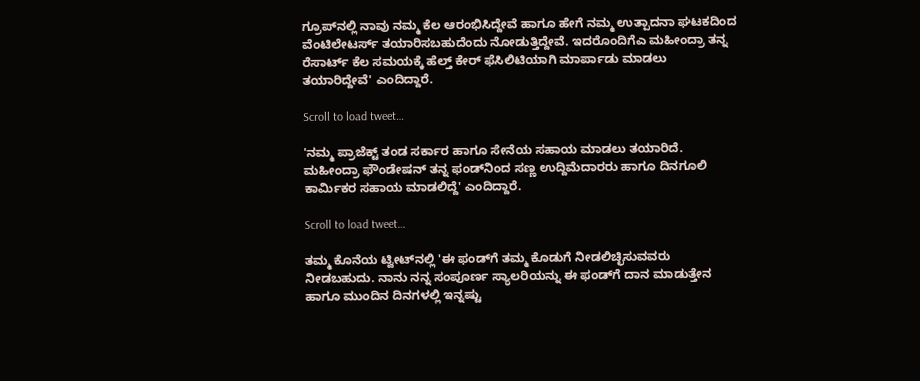ಗ್ರೂಪ್‌ನಲ್ಲಿ ನಾವು ನಮ್ಮ ಕೆಲ ಆರಂಭಿಸಿದ್ದೇವೆ ಹಾಗೂ ಹೇಗೆ ನಮ್ಮ ಉತ್ಪಾದನಾ ಘಟಕದಿಂದ ವೆಂಟಿಲೇಟರ್ಸ್ ತಯಾರಿಸಬಹುದೆಂದು ನೋಡುತ್ತಿದ್ದೇವೆ. ಇದರೊಂದಿಗೆಎ ಮಹೀಂದ್ರಾ ತನ್ನ ರೆಸಾರ್ಟ್ ಕೆಲ ಸಮಯಕ್ಕೆ ಹೆಲ್ತ್ ಕೇರ್ ಫೆಸಿಲಿಟಿಯಾಗಿ ಮಾರ್ಪಾಡು ಮಾಡಲು ತಯಾರಿದ್ದೇವೆ' ಎಂದಿದ್ದಾರೆ.

Scroll to load tweet…

'ನಮ್ಮ ಪ್ರಾಜೆಕ್ಟ್ ತಂಡ ಸರ್ಕಾರ ಹಾಗೂ ಸೇನೆಯ ಸಹಾಯ ಮಾಡಲು ತಯಾರಿದೆ. ಮಹೀಂದ್ರಾ ಫೌಂಡೇಷನ್ ತನ್ನ ಫಂಡ್‌ನಿಂದ ಸಣ್ಣ ಉದ್ದಿಮೆದಾರರು ಹಾಗೂ ದಿನಗೂಲಿ ಕಾರ್ಮಿಕರ ಸಹಾಯ ಮಾಡಲಿದ್ದೆ' ಎಂದಿದ್ದಾರೆ.

Scroll to load tweet…

ತಮ್ಮ ಕೊನೆಯ ಟ್ವೀಟ್‌ನಲ್ಲಿ 'ಈ ಫಂಡ್‌ಗೆ ತಮ್ಮ ಕೊಡುಗೆ ನೀಡಲಿಚ್ಛಿಸುವವರು ನೀಡಬಹುದು. ನಾನು ನನ್ನ ಸಂಪೂರ್ಣ ಸ್ಯಾಲರಿಯನ್ನು ಈ ಫಂಡ್‌ಗೆ ದಾನ ಮಾಡುತ್ತೇನ ಹಾಗೂ ಮುಂದಿನ ದಿನಗಳಲ್ಲಿ ಇನ್ನಷ್ಟು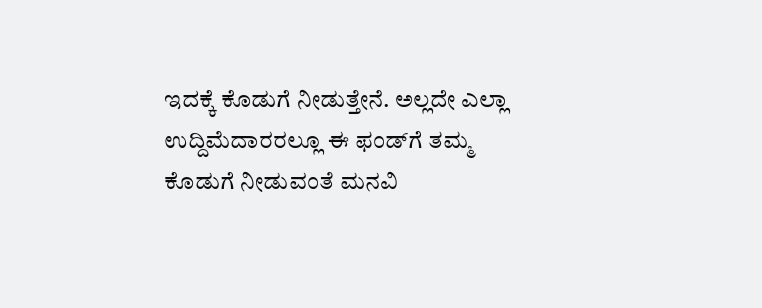ಇದಕ್ಕೆ ಕೊಡುಗೆ ನೀಡುತ್ತೇನೆ. ಅಲ್ಲದೇ ಎಲ್ಲಾ ಉದ್ದಿಮೆದಾರರಲ್ಲೂ ಈ ಫಂಡ್‌ಗೆ ತಮ್ಮ ಕೊಡುಗೆ ನೀಡುವಂತೆ ಮನವಿ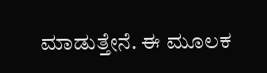ಮಾಡುತ್ತೇನೆ. ಈ ಮೂಲಕ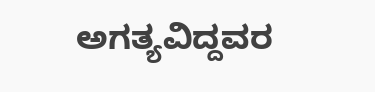ಅಗತ್ಯವಿದ್ದವರ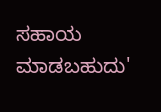ಸಹಾಯ ಮಾಡಬಹುದು'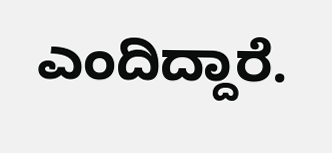ಎಂದಿದ್ದಾರೆ.